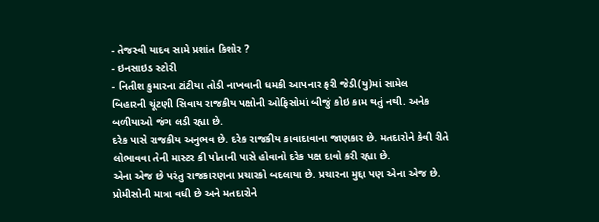- તેજસ્વી યાદવ સામે પ્રશાંત કિશોર ?
- ઇનસાઇડ સ્ટોરી
- નિતીશ કુમારના ટાંટીયા તોડી નાખવાની ધમકી આપનાર ફરી જેડી(યુ)માં સામેલ
બિહારની ચૂંટણી સિવાય રાજકીય પક્ષોની ઓફિસોમાં બીજું કોઇ કામ થતું નથી. અનેક બળીયાઓ જંગ લડી રહ્યા છે.
દરેક પાસે રાજકીય અનુભવ છે. દરેક રાજકીય કાવાદાવાના જાણકાર છે. મતદારોને કેવી રીતે લોભાવવા તેની માસ્ટર કી પોતાની પાસે હોવાનો દરેક પક્ષ દાવો કરી રહ્યા છે.
એના એજ છે પરંતુ રાજકારણના પ્રચારકો બદલાયા છે. પ્રચારના મુદ્દા પણ એના એજ છે. પ્રોમીસોની માત્રા વધી છે અને મતદારોને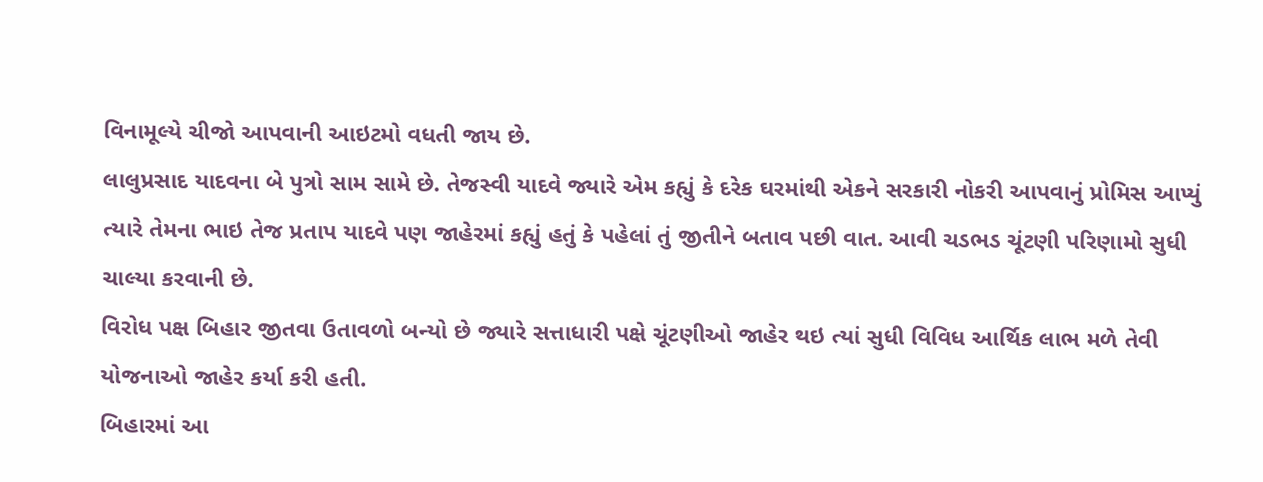વિનામૂલ્યે ચીજો આપવાની આઇટમો વધતી જાય છે.
લાલુપ્રસાદ યાદવના બે પુત્રો સામ સામે છે. તેજસ્વી યાદવે જ્યારે એમ કહ્યું કે દરેક ઘરમાંથી એકને સરકારી નોકરી આપવાનું પ્રોમિસ આપ્યું ત્યારે તેમના ભાઇ તેજ પ્રતાપ યાદવે પણ જાહેરમાં કહ્યું હતું કે પહેલાં તું જીતીને બતાવ પછી વાત. આવી ચડભડ ચૂંટણી પરિણામો સુધી ચાલ્યા કરવાની છે.
વિરોધ પક્ષ બિહાર જીતવા ઉતાવળો બન્યો છે જ્યારે સત્તાધારી પક્ષે ચૂંટણીઓ જાહેર થઇ ત્યાં સુધી વિવિધ આર્થિક લાભ મળે તેવી યોજનાઓ જાહેર કર્યા કરી હતી.
બિહારમાં આ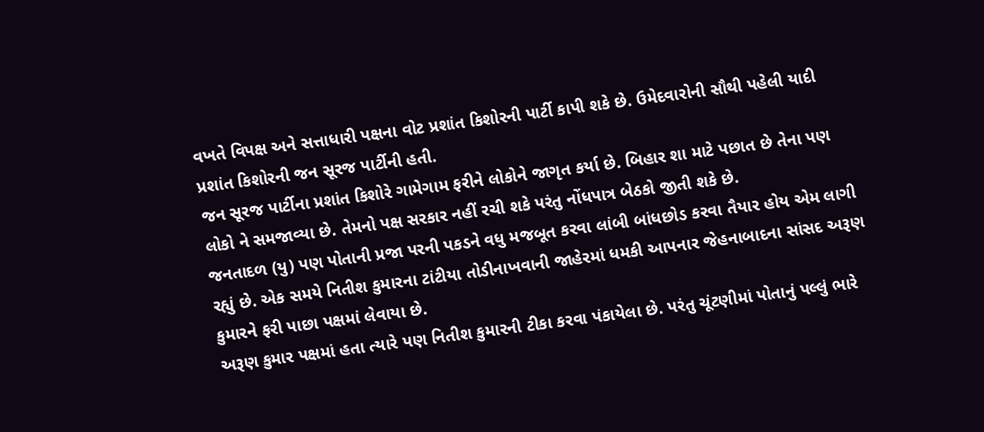વખતે વિપક્ષ અને સત્તાધારી પક્ષના વોટ પ્રશાંત કિશોરની પાર્ટી કાપી શકે છે. ઉમેદવારોની સૌથી પહેલી યાદી પ્રશાંત કિશોરની જન સૂરજ પાર્ટીની હતી.
જન સૂરજ પાર્ટીના પ્રશાંત કિશોરે ગામેગામ ફરીને લોકોને જાગૃત કર્યા છે. બિહાર શા માટે પછાત છે તેના પણ લોકો ને સમજાવ્યા છે. તેમનો પક્ષ સરકાર નહીં રચી શકે પરંતુ નોંધપાત્ર બેઠકો જીતી શકે છે.
જનતાદળ (યુ) પણ પોતાની પ્રજા પરની પકડને વધુ મજબૂત કરવા લાંબી બાંધછોડ કરવા તૈયાર હોય એમ લાગી રહ્યું છે. એક સમયે નિતીશ કુમારના ટાંટીયા તોડીનાખવાની જાહેરમાં ધમકી આપનાર જેહનાબાદના સાંસદ અરૂણ કુમારને ફરી પાછા પક્ષમાં લેવાયા છે.
અરૂણ કુમાર પક્ષમાં હતા ત્યારે પણ નિતીશ કુમારની ટીકા કરવા પંકાયેલા છે. પરંતુ ચૂંટણીમાં પોતાનું પલ્લું ભારે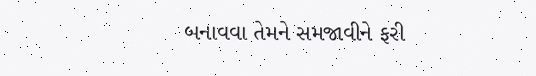બનાવવા તેમને સમજાવીને ફરી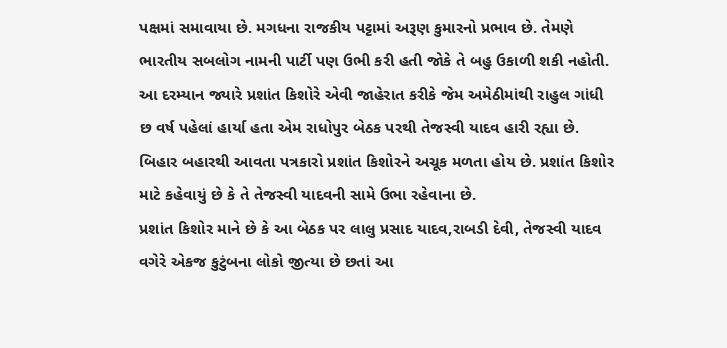પક્ષમાં સમાવાયા છે. મગધના રાજકીય પટ્ટામાં અરૂણ કુમારનો પ્રભાવ છે. તેમણે ભારતીય સબલોગ નામની પાર્ટી પણ ઉભી કરી હતી જોકે તે બહુ ઉકાળી શકી નહોતી.
આ દરમ્યાન જ્યારે પ્રશાંત કિશોરે એવી જાહેરાત કરીકે જેમ અમેઠીમાંથી રાહુલ ગાંધી છ વર્ષ પહેલાં હાર્યા હતા એમ રાધોપુર બેઠક પરથી તેજસ્વી યાદવ હારી રહ્યા છે. બિહાર બહારથી આવતા પત્રકારો પ્રશાંત કિશોરને અચૂક મળતા હોય છે. પ્રશાંત કિશોર માટે કહેવાયું છે કે તે તેજસ્વી યાદવની સામે ઉભા રહેવાના છે.
પ્રશાંત કિશોર માને છે કે આ બેઠક પર લાલુ પ્રસાદ યાદવ,રાબડી દેવી, તેજસ્વી યાદવ વગેરે એકજ કુટુંબના લોકો જીત્યા છે છતાં આ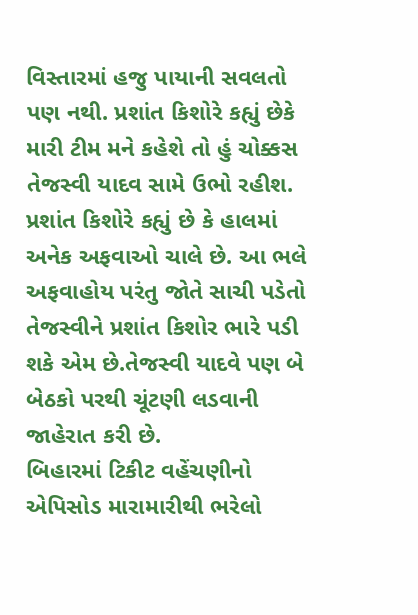વિસ્તારમાં હજુ પાયાની સવલતો પણ નથી. પ્રશાંત કિશોરે કહ્યું છેકે મારી ટીમ મને કહેશે તો હું ચોક્કસ તેજસ્વી યાદવ સામે ઉભો રહીશ.
પ્રશાંત કિશોરે કહ્યું છે કે હાલમાં અનેક અફવાઓ ચાલે છે. આ ભલે અફવાહોય પરંતુ જોતે સાચી પડેતો તેજસ્વીને પ્રશાંત કિશોર ભારે પડી શકે એમ છે.તેજસ્વી યાદવે પણ બે બેઠકો પરથી ચૂંટણી લડવાની જાહેરાત કરી છે.
બિહારમાં ટિકીટ વહેંચણીનો એપિસોડ મારામારીથી ભરેલો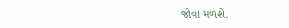જોવા મળશે.